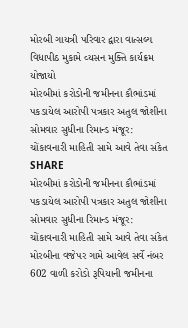મોરબી ગાયત્રી પરિવાર દ્વારા વાત્સલ્ય વિધાપીઠ મુકામે વ્યસન મુક્તિ કાર્યક્રમ યોજાયો
મોરબીમાં કરોડોની જમીનના કૌભાંડમાં પકડાયેલ આરોપી પત્રકાર અતુલ જોશીના સોમવાર સુધીના રિમાન્ડ મંજૂર: ચોંકાવનારી માહિતી સામે આવે તેવા સંકેત
SHARE
મોરબીમાં કરોડોની જમીનના કૌભાંડમાં પકડાયેલ આરોપી પત્રકાર અતુલ જોશીના સોમવાર સુધીના રિમાન્ડ મંજૂર: ચોંકાવનારી માહિતી સામે આવે તેવા સંકેત
મોરબીના વજેપર ગામે આવેલ સર્વે નંબર 602 વાળી કરોડો રૂપિયાની જમીનના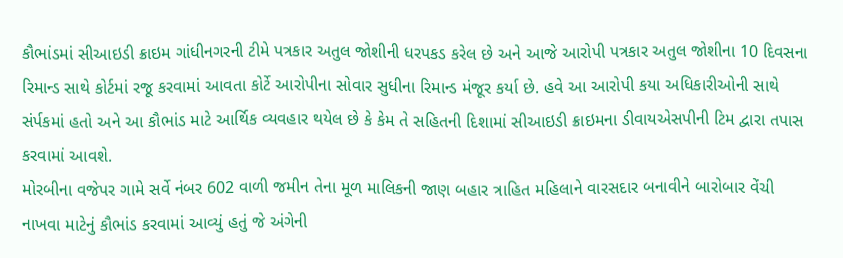કૌભાંડમાં સીઆઇડી ક્રાઇમ ગાંધીનગરની ટીમે પત્રકાર અતુલ જોશીની ધરપકડ કરેલ છે અને આજે આરોપી પત્રકાર અતુલ જોશીના 10 દિવસના રિમાન્ડ સાથે કોર્ટમાં રજૂ કરવામાં આવતા કોર્ટે આરોપીના સોવાર સુધીના રિમાન્ડ મંજૂર કર્યા છે. હવે આ આરોપી કયા અધિકારીઓની સાથે સંર્પકમાં હતો અને આ કૌભાંડ માટે આર્થિક વ્યવહાર થયેલ છે કે કેમ તે સહિતની દિશામાં સીઆઇડી ક્રાઇમના ડીવાયએસપીની ટિમ દ્વારા તપાસ કરવામાં આવશે.
મોરબીના વજેપર ગામે સર્વે નંબર 602 વાળી જમીન તેના મૂળ માલિકની જાણ બહાર ત્રાહિત મહિલાને વારસદાર બનાવીને બારોબાર વેંચી નાખવા માટેનું કૌભાંડ કરવામાં આવ્યું હતું જે અંગેની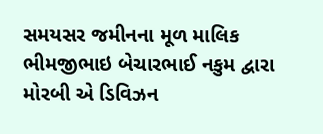સમયસર જમીનના મૂળ માલિક ભીમજીભાઇ બેચારભાઈ નકુમ દ્વારા મોરબી એ ડિવિઝન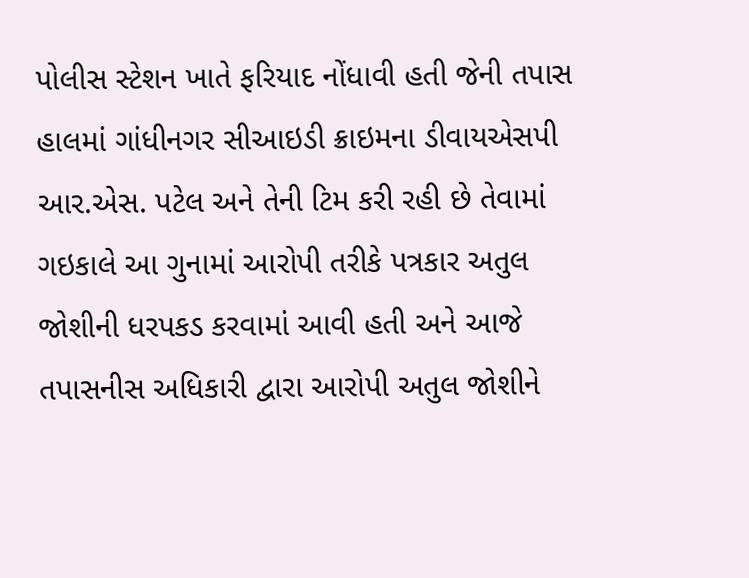પોલીસ સ્ટેશન ખાતે ફરિયાદ નોંધાવી હતી જેની તપાસ હાલમાં ગાંધીનગર સીઆઇડી ક્રાઇમના ડીવાયએસપી આર.એસ. પટેલ અને તેની ટિમ કરી રહી છે તેવામાં ગઇકાલે આ ગુનામાં આરોપી તરીકે પત્રકાર અતુલ જોશીની ધરપકડ કરવામાં આવી હતી અને આજે તપાસનીસ અધિકારી દ્વારા આરોપી અતુલ જોશીને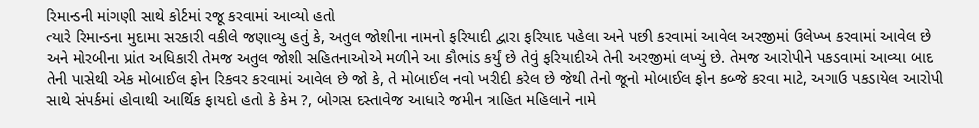રિમાન્ડની માંગણી સાથે કોર્ટમાં રજૂ કરવામાં આવ્યો હતો
ત્યારે રિમાન્ડના મુદામા સરકારી વકીલે જણાવ્યુ હતું કે, અતુલ જોશીના નામનો ફરિયાદી દ્વારા ફરિયાદ પહેલા અને પછી કરવામાં આવેલ અરજીમાં ઉલેખ્ખ કરવામાં આવેલ છે અને મોરબીના પ્રાંત અધિકારી તેમજ અતુલ જોશી સહિતનાઓએ મળીને આ કૌભાંડ કર્યું છે તેવું ફરિયાદીએ તેની અરજીમાં લખ્યું છે. તેમજ આરોપીને પકડવામાં આવ્યા બાદ તેની પાસેથી એક મોબાઈલ ફોન રિકવર કરવામાં આવેલ છે જો કે, તે મોબાઈલ નવો ખરીદી કરેલ છે જેથી તેનો જૂનો મોબાઈલ ફોન કબ્જે કરવા માટે, અગાઉ પકડાયેલ આરોપી સાથે સંપર્કમાં હોવાથી આર્થિક ફાયદો હતો કે કેમ ?, બોગસ દસ્તાવેજ આધારે જમીન ત્રાહિત મહિલાને નામે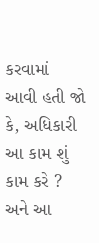કરવામાં આવી હતી જો કે, અધિકારી આ કામ શું કામ કરે ? અને આ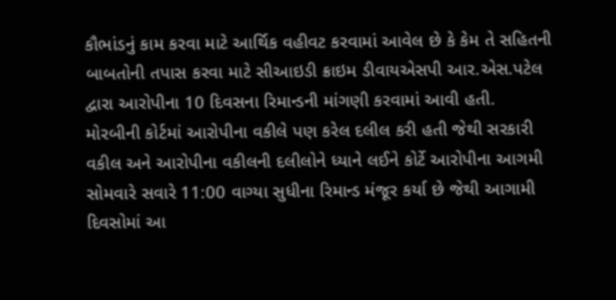કૌભાંડનું કામ કરવા માટે આર્થિક વહીવટ કરવામાં આવેલ છે કે કેમ તે સહિતની બાબતોની તપાસ કરવા માટે સીઆઇડી ક્રાઇમ ડીવાયએસપી આર.એસ.પટેલ દ્વારા આરોપીના 10 દિવસના રિમાન્ડની માંગણી કરવામાં આવી હતી.
મોરબીની કોર્ટમાં આરોપીના વકીલે પણ કરેલ દલીલ કરી હતી જેથી સરકારી વકીલ અને આરોપીના વકીલની દલીલોને ધ્યાને લઈને કોર્ટે આરોપીના આગમી સોમવારે સવારે 11:00 વાગ્યા સુધીના રિમાન્ડ મંજૂર કર્યા છે જેથી આગામી દિવસોમાં આ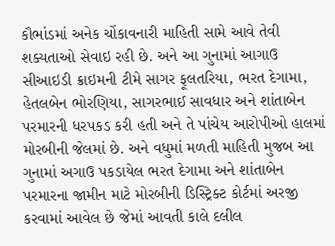કૌભાંડમાં અનેક ચોંકાવનારી માહિતી સામે આવે તેવી શક્યતાઓ સેવાઇ રહી છે. અને આ ગુનામાં આગાઉ સીઆઇડી ક્રાઇમની ટીમે સાગર ફૂલતરિયા, ભરત દેગામા, હેતલબેન ભોરણિયા, સાગરભાઈ સાવધાર અને શાંતાબેન પરમારની ધરપકડ કરી હતી અને તે પાંચેય આરોપીઓ હાલમાં મોરબીની જેલમાં છે. અને વધુમાં મળતી માહિતી મુજબ આ ગુનામાં અગાઉ પકડાયેલ ભરત દેગામા અને શાંતાબેન પરમારના જામીન માટે મોરબીની ડિસ્ટ્રિક્ટ કોર્ટમાં અરજી કરવામાં આવેલ છે જેમાં આવતી કાલે દલીલ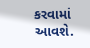કરવામાં આવશે.